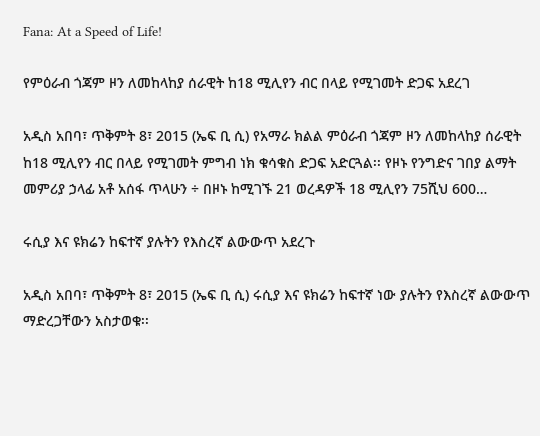Fana: At a Speed of Life!

የምዕራብ ጎጃም ዞን ለመከላከያ ሰራዊት ከ18 ሚሊየን ብር በላይ የሚገመት ድጋፍ አደረገ

አዲስ አበባ፣ ጥቅምት 8፣ 2015 (ኤፍ ቢ ሲ) የአማራ ክልል ምዕራብ ጎጃም ዞን ለመከላከያ ሰራዊት ከ18 ሚሊየን ብር በላይ የሚገመት ምግብ ነክ ቁሳቁስ ድጋፍ አድርጓል፡፡ የዞኑ የንግድና ገበያ ልማት መምሪያ ኃላፊ አቶ አሰፋ ጥላሁን ÷ በዞኑ ከሚገኙ 21 ወረዳዎች 18 ሚሊየን 75ሺህ 600…

ሩሲያ እና ዩክሬን ከፍተኛ ያሉትን የእስረኛ ልውውጥ አደረጉ

አዲስ አበባ፣ ጥቅምት 8፣ 2015 (ኤፍ ቢ ሲ) ሩሲያ እና ዩክሬን ከፍተኛ ነው ያሉትን የእስረኛ ልውውጥ ማድረጋቸውን አስታወቁ፡፡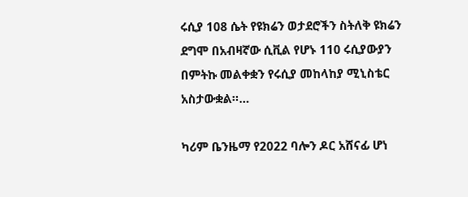ሩሲያ 108 ሴት የዩክሬን ወታደሮችን ስትለቅ ዩክሬን ደግሞ በአብዛኛው ሲቪል የሆኑ 110 ሩሲያውያን በምትኩ መልቀቋን የሩሲያ መከላከያ ሚኒስቴር አስታውቋል።…

ካሪም ቤንዜማ የ2022 ባሎን ዶር አሸናፊ ሆነ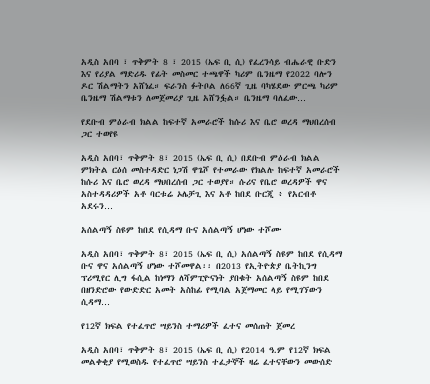አዲስ አበባ ፣ ጥቅምት 8 ፣ 2015 (ኤፍ ቢ ሲ) የፈረንሳይ ብሔራዊ ቡድን እና የሪያል ማድሪዱ የፊት መስመር ተጫዋች ካሪም ቤንዜማ የ2022 ባሎን ዶር ሽልማትን አሸነፈ። ፍራንስ ፉትቦል ለ66ኛ ጊዜ ባካሄደው ምርጫ ካሪም ቤንዜማ ሽልማቱን ለመጀመሪያ ጊዜ አሸንፏል። ቤንዜማ ባለፈው…

የደቡብ ምዕራብ ክልል ከፍተኛ አመራሮች ከሱሪ እና ቤሮ ወረዳ ማህበረሰብ ጋር ተወየዩ

አዲስ አበባ፣ ጥቅምት 8፣ 2015 (ኤፍ ቢ ሲ) በደቡብ ምዕራብ ክልል ምክትል ርዕሰ መስተዳድር ነጋሽ ዋጌሾ የተመራው የክልሉ ከፍተኛ አመራሮች ከሱሪ እና ቤሮ ወረዳ ማህበረሰብ ጋር ተወያየ። ሱሪና የቤሮ ወረዳዎች ዋና አስተዳዳሪዎች አቶ ባርቱሬ ኦሌቻጊ እና አቶ ከበደ ቡርጂ ፥ የአርብቶ አደሩን…

አሰልጣኝ ስዩም ከበደ የሲዳማ ቡና አሰልጣኝ ሆነው ተሾሙ

አዲስ አበባ፣ ጥቅምት 8፣ 2015 (ኤፍ ቢ ሲ) አሰልጣኝ ስዩም ከበደ የሲዳማ ቡና ዋና አሰልጣኝ ሆነው ተሾመዋል፡፡ በ2013 የኢትዮጵያ ቤትኪንግ ፕሪሚየር ሊግ ፋሲል ከነማን ለሻምፒዮናነት ያበቁት አሰልጣኝ ስዩም ከበደ በዘንድሮው የውድድር አመት አስከፊ የሚባል አጀማመር ላይ የሚገኘውን ሲዳማ…

የ12ኛ ክፍል የተፈጥሮ ሣይንስ ተማሪዎች ፈተና መሰጠት ጀመረ

አዲስ አበባ፣ ጥቅምት 8፣ 2015 (ኤፍ ቢ ሲ) የ2014 ዓ.ም የ12ኛ ክፍል መልቀቂያ የሚወስዱ የተፈጥሮ ሣይንስ ተፈታኞች ዛሬ ፈተናቸውን መውሰድ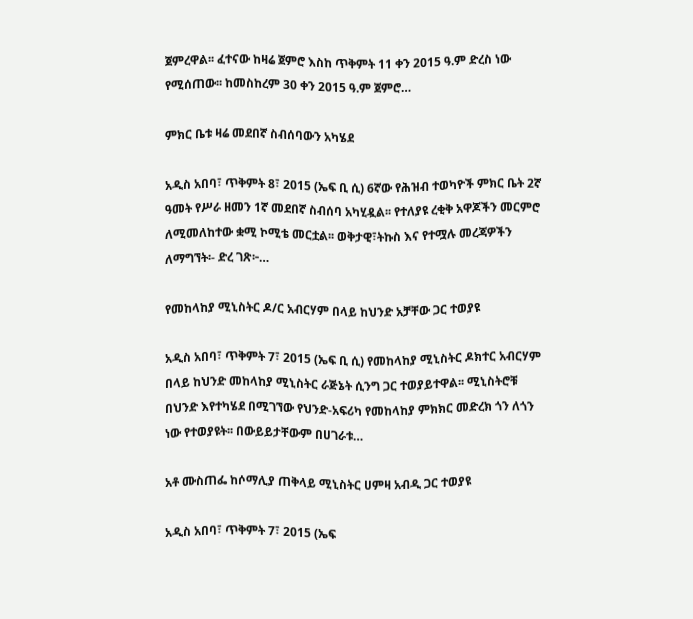ጀምረዋል፡፡ ፈተናው ከዛሬ ጀምሮ እስከ ጥቅምት 11 ቀን 2015 ዓ.ም ድረስ ነው የሚሰጠው፡፡ ከመስከረም 30 ቀን 2015 ዓ.ም ጀምሮ…

ምክር ቤቱ ዛሬ መደበኛ ስብሰባውን አካሄደ

አዲስ አበባ፣ ጥቅምት 8፣ 2015 (ኤፍ ቢ ሲ) 6ኛው የሕዝብ ተወካዮች ምክር ቤት 2ኛ ዓመት የሥራ ዘመን 1ኛ መደበኛ ስብሰባ አካሂዷል፡፡ የተለያዩ ረቂቅ አዋጆችን መርምሮ ለሚመለከተው ቋሚ ኮሚቴ መርቷል፡፡ ወቅታዊ፣ትኩስ እና የተሟሉ መረጃዎችን ለማግኘት፡- ድረ ገጽ፦…

የመከላከያ ሚኒስትር ዶ/ር አብርሃም በላይ ከህንድ አቻቸው ጋር ተወያዩ

አዲስ አበባ፣ ጥቅምት 7፣ 2015 (ኤፍ ቢ ሲ) የመከላከያ ሚኒስትር ዶክተር አብርሃም በላይ ከህንድ መከላከያ ሚኒስትር ራጅኔት ሲንግ ጋር ተወያይተዋል፡፡ ሚኒስትሮቹ በህንድ እየተካሄደ በሚገኘው የህንድ-አፍሪካ የመከላከያ ምክክር መድረክ ጎን ለጎን ነው የተወያዩት፡፡ በውይይታቸውም በሀገራቱ…

አቶ ሙስጠፌ ከሶማሊያ ጠቅላይ ሚኒስትር ሀምዛ አብዲ ጋር ተወያዩ

አዲስ አበባ፣ ጥቅምት 7፣ 2015 (ኤፍ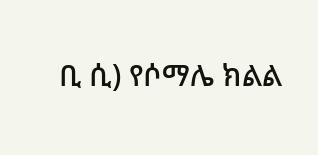ቢ ሲ) የሶማሌ ክልል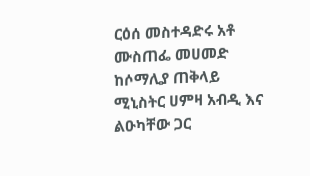ርዕሰ መስተዳድሩ አቶ ሙስጠፌ መሀመድ ከሶማሊያ ጠቅላይ ሚኒስትር ሀምዛ አብዲ እና ልዑካቸው ጋር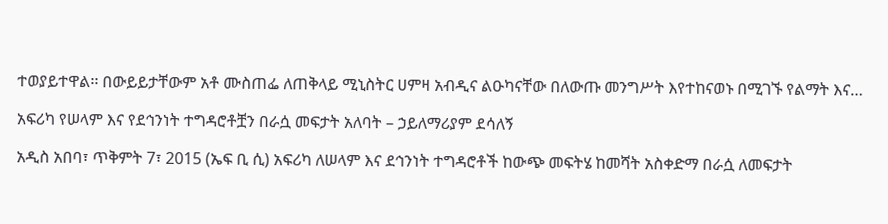ተወያይተዋል፡፡ በውይይታቸውም አቶ ሙስጠፌ ለጠቅላይ ሚኒስትር ሀምዛ አብዲና ልዑካናቸው በለውጡ መንግሥት እየተከናወኑ በሚገኙ የልማት እና…

አፍሪካ የሠላም እና የደኅንነት ተግዳሮቶቿን በራሷ መፍታት አለባት – ኃይለማሪያም ደሳለኝ

አዲስ አበባ፣ ጥቅምት 7፣ 2015 (ኤፍ ቢ ሲ) አፍሪካ ለሠላም እና ደኅንነት ተግዳሮቶች ከውጭ መፍትሄ ከመሻት አስቀድማ በራሷ ለመፍታት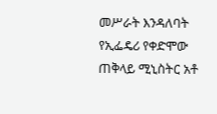መሥራት እንዳለባት የኢፌዴሪ የቀድሞው ጠቅላይ ሚኒስትር አቶ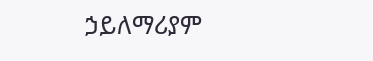ኃይለማሪያም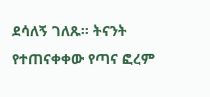ደሳለኝ ገለጹ፡፡ ትናንት የተጠናቀቀው የጣና ፎረም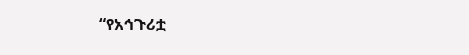“የአኅጉሪቷ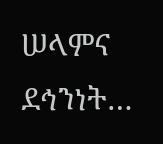ሠላምና ደኅንነት…